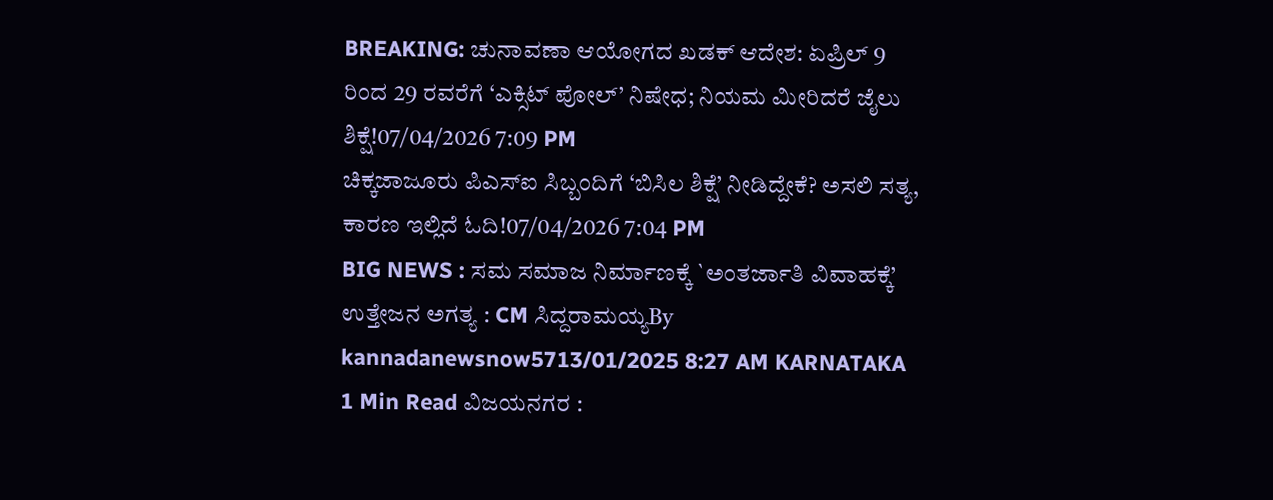BREAKING: ಚುನಾವಣಾ ಆಯೋಗದ ಖಡಕ್ ಆದೇಶ: ಏಪ್ರಿಲ್ 9 ರಿಂದ 29 ರವರೆಗೆ ‘ಎಕ್ಸಿಟ್ ಪೋಲ್’ ನಿಷೇಧ; ನಿಯಮ ಮೀರಿದರೆ ಜೈಲು ಶಿಕ್ಷೆ!07/04/2026 7:09 PM
ಚಿಕ್ಕಜಾಜೂರು ಪಿಎಸ್ಐ ಸಿಬ್ಬಂದಿಗೆ ‘ಬಿಸಿಲ ಶಿಕ್ಷೆ’ ನೀಡಿದ್ದೇಕೆ? ಅಸಲಿ ಸತ್ಯ, ಕಾರಣ ಇಲ್ಲಿದೆ ಓದಿ!07/04/2026 7:04 PM
BIG NEWS : ಸಮ ಸಮಾಜ ನಿರ್ಮಾಣಕ್ಕೆ `ಅಂತರ್ಜಾತಿ ವಿವಾಹಕ್ಕೆ’ ಉತ್ತೇಜನ ಅಗತ್ಯ : CM ಸಿದ್ದರಾಮಯ್ಯBy kannadanewsnow5713/01/2025 8:27 AM KARNATAKA 1 Min Read ವಿಜಯನಗರ :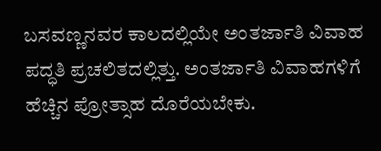ಬಸವಣ್ಣನವರ ಕಾಲದಲ್ಲಿಯೇ ಅಂತರ್ಜಾತಿ ವಿವಾಹ ಪದ್ಧತಿ ಪ್ರಚಲಿತದಲ್ಲಿತ್ತು. ಅಂತರ್ಜಾತಿ ವಿವಾಹಗಳಿಗೆ ಹೆಚ್ಚಿನ ಪ್ರೋತ್ಸಾಹ ದೊರೆಯಬೇಕು.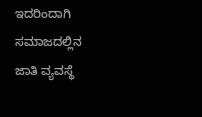ಇದರಿಂದಾಗಿ ಸಮಾಜದಲ್ಲಿನ ಜಾತಿ ವ್ಯವಸ್ಥೆ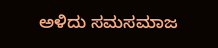ಅಳಿದು ಸಮಸಮಾಜ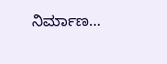ನಿರ್ಮಾಣ…